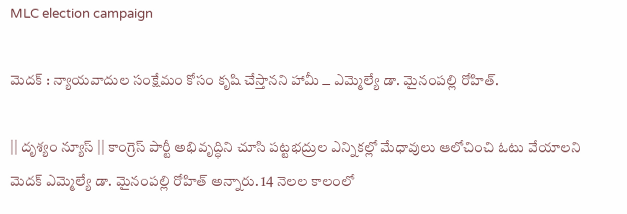MLC election campaign

మెదక్ : న్యాయవాదుల సంక్షేమం కోసం కృషి చేస్తానని హామీ ౼ ఎమ్మెల్యే డా. మైనంపల్లి రోహిత్.

|| దృశ్యం న్యూస్ || కాంగ్రెస్ పార్టీ అభివృద్ధిని చూసి పట్టభద్రుల ఎన్నికల్లో మేధావులు ఆలోచించి ఓటు వేయాలని మెదక్ ఎమ్మెల్యే డా. మైనంపల్లి రోహిత్ అన్నారు. 14 నెలల కాలంలో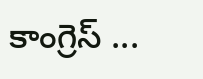కాంగ్రెస్ ...